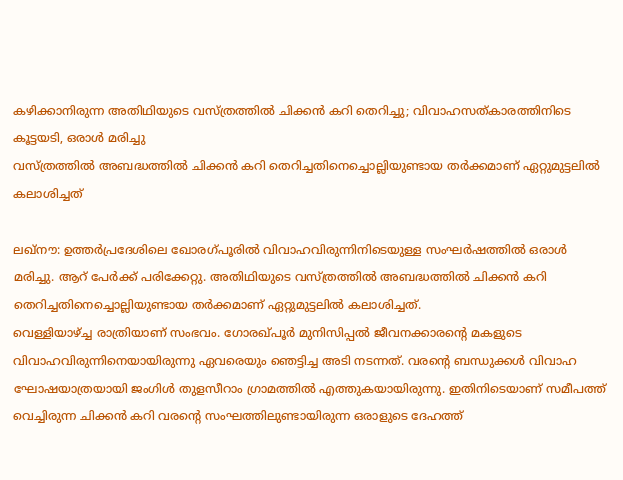കഴിക്കാനിരുന്ന അതിഥിയുടെ വസ്ത്രത്തിൽ ചിക്കൻ കറി തെറിച്ചു; വിവാഹസത്കാരത്തിനിടെ കൂട്ടയടി, ഒരാൾ മരിച്ചു
വസ്ത്രത്തിൽ അബദ്ധത്തിൽ ചിക്കൻ കറി തെറിച്ചതിനെച്ചൊല്ലിയുണ്ടായ തർക്കമാണ് ഏറ്റുമുട്ടലിൽ കലാശിച്ചത്

ലഖ്നൗ: ഉത്തർപ്രദേശിലെ ഖോരഗ്പൂരിൽ വിവാഹവിരുന്നിനിടെയുള്ള സംഘർഷത്തിൽ ഒരാൾ മരിച്ചു. ആറ് പേർക്ക് പരിക്കേറ്റു. അതിഥിയുടെ വസ്ത്രത്തിൽ അബദ്ധത്തിൽ ചിക്കൻ കറി തെറിച്ചതിനെച്ചൊല്ലിയുണ്ടായ തർക്കമാണ് ഏറ്റുമുട്ടലിൽ കലാശിച്ചത്.
വെള്ളിയാഴ്ച്ച രാത്രിയാണ് സംഭവം. ഗോരഖ്പൂർ മുനിസിപ്പൽ ജീവനക്കാരന്റെ മകളുടെ വിവാഹവിരുന്നിനെയായിരുന്നു ഏവരെയും ഞെട്ടിച്ച അടി നടന്നത്. വരന്റെ ബന്ധുക്കൾ വിവാഹ ഘോഷയാത്രയായി ജംഗിൾ തുളസീറാം ഗ്രാമത്തിൽ എത്തുകയായിരുന്നു. ഇതിനിടെയാണ് സമീപത്ത് വെച്ചിരുന്ന ചിക്കൻ കറി വരന്റെ സംഘത്തിലുണ്ടായിരുന്ന ഒരാളുടെ ദേഹത്ത്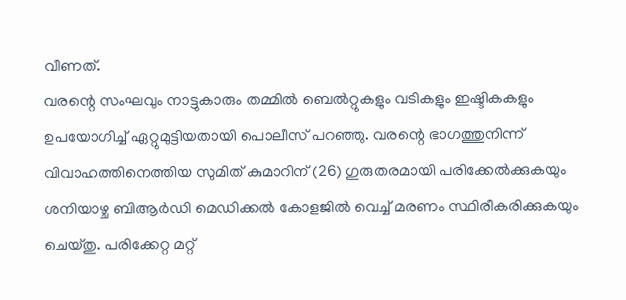വീണത്.
വരന്റെ സംഘവും നാട്ടുകാരും തമ്മിൽ ബെൽറ്റുകളും വടികളും ഇഷ്ടികകളും ഉപയോഗിച്ച് ഏറ്റുമുട്ടിയതായി പൊലീസ് പറഞ്ഞു. വരന്റെ ഭാഗത്തുനിന്ന് വിവാഹത്തിനെത്തിയ സുമിത് കുമാറിന് (26) ഗുരുതരമായി പരിക്കേൽക്കുകയും ശനിയാഴ്ച ബിആർഡി മെഡിക്കൽ കോളജിൽ വെച്ച് മരണം സ്ഥിരീകരിക്കുകയും ചെയ്തു. പരിക്കേറ്റ മറ്റ്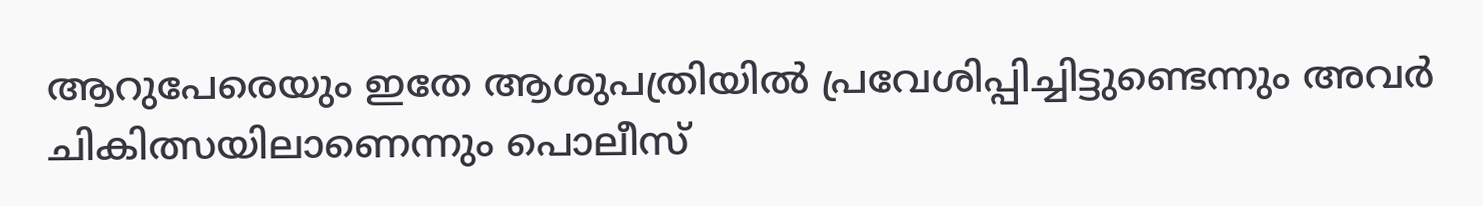ആറുപേരെയും ഇതേ ആശുപത്രിയിൽ പ്രവേശിപ്പിച്ചിട്ടുണ്ടെന്നും അവർ ചികിത്സയിലാണെന്നും പൊലീസ്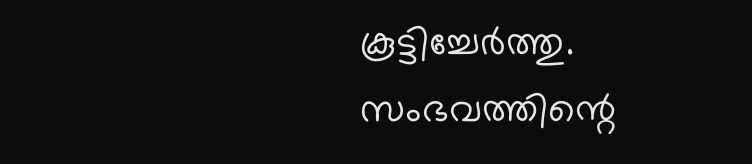കൂട്ടിച്ചേർത്തു.
സംഭവത്തിന്റെ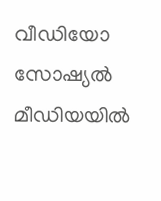വീഡിയോ സോഷ്യൽ മീഡിയയിൽ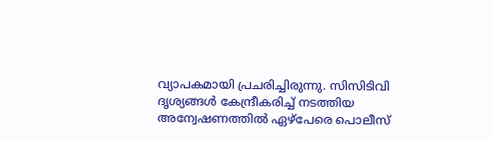വ്യാപകമായി പ്രചരിച്ചിരുന്നു. സിസിടിവി ദൃശ്യങ്ങൾ കേന്ദ്രീകരിച്ച് നടത്തിയ അന്വേഷണത്തിൽ ഏഴ്പേരെ പൊലീസ്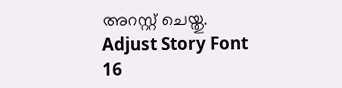അറസ്റ്റ് ചെയ്തു.
Adjust Story Font
16